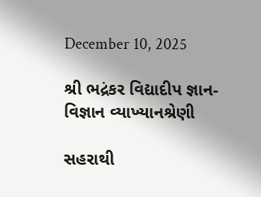December 10, 2025

શ્રી ભદ્રંકર વિદ્યાદીપ જ્ઞાન-વિજ્ઞાન વ્યાખ્યાનશ્રેણી

સહરાથી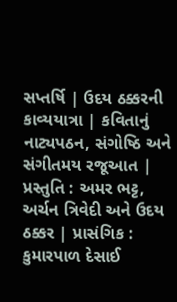સપ્તર્ષિ | ઉદય ઠક્કરની કાવ્યયાત્રા | કવિતાનું નાટ્યપઠન, સંગોષ્ઠિ અને સંગીતમય રજૂઆત | પ્રસ્તુતિ : અમર ભટ્ટ, અર્ચન ત્રિવેદી અને ઉદય ઠક્કર | પ્રાસંગિક : કુમારપાળ દેસાઈ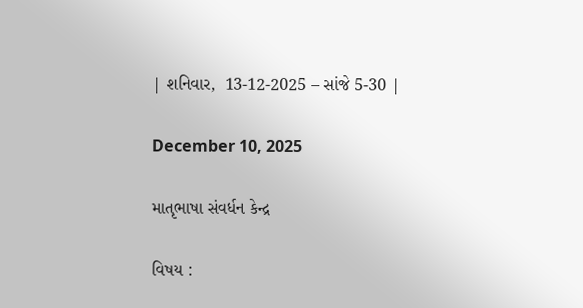| શનિવાર,  13-12-2025 – સાંજે 5-30 |

December 10, 2025

માતૃભાષા સંવર્ધન કેન્દ્ર

વિષય :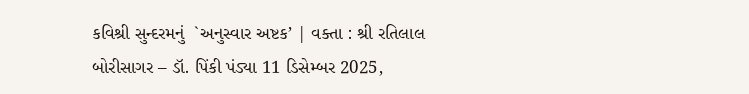કવિશ્રી સુન્દરમનું  `અનુસ્વાર અષ્ટક’ | વક્તા : શ્રી રતિલાલ બોરીસાગર – ડૉ. પિંકી પંડ્યા 11 ડિસેમ્બર 2025,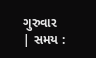ગુરુવાર | સમય :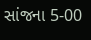સાંજના 5-00